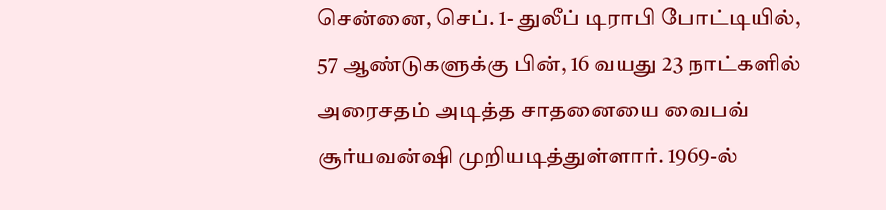சென்னை, செப். 1- துலீப் டிராபி போட்டியில், 57 ஆண்டுகளுக்கு பின், 16 வயது 23 நாட்களில் அரைசதம் அடித்த சாதனையை வைபவ் சூர்யவன்ஷி முறியடித்துள்ளார். 1969-ல்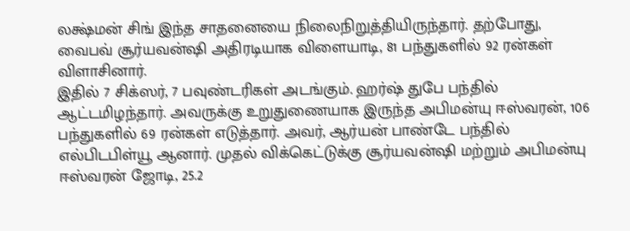லக்ஷ்மன் சிங் இந்த சாதனையை நிலைநிறுத்தியிருந்தார். தற்போது, வைபவ் சூர்யவன்ஷி அதிரடியாக விளையாடி, 81 பந்துகளில் 92 ரன்கள் விளாசினார்.
இதில் 7 சிக்ஸர், 7 பவுண்டரிகள் அடங்கும். ஹர்ஷ் துபே பந்தில் ஆட்டமிழந்தார். அவருக்கு உறுதுணையாக இருந்த அபிமன்யு ஈஸ்வரன், 106 பந்துகளில் 69 ரன்கள் எடுத்தார். அவர், ஆர்யன் பாண்டே பந்தில் எல்பிடபிள்யூ ஆனார். முதல் விக்கெட்டுக்கு சூர்யவன்ஷி மற்றும் அபிமன்யு ஈஸ்வரன் ஜோடி, 25.2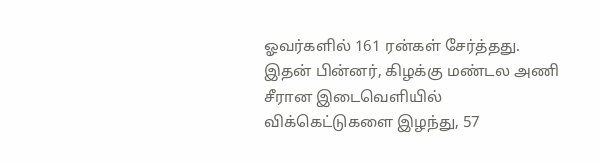ஓவர்களில் 161 ரன்கள் சேர்த்தது. இதன் பின்னர், கிழக்கு மண்டல அணி சீரான இடைவெளியில் விக்கெட்டுகளை இழந்து, 57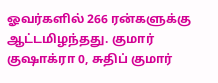ஓவர்களில் 266 ரன்களுக்கு ஆட்டமிழந்தது. குமார் குஷாக்ரா 0, சுதிப் குமார்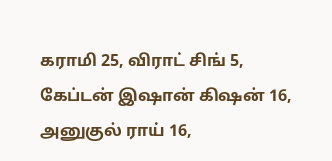கராமி 25, விராட் சிங் 5, கேப்டன் இஷான் கிஷன் 16, அனுகுல் ராய் 16,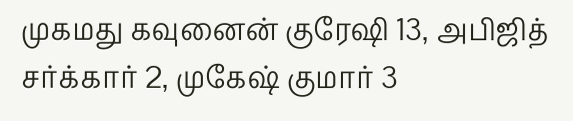முகமது கவுனைன் குரேஷி 13, அபிஜித் சர்க்கார் 2, முகேஷ் குமார் 3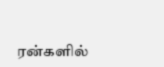ரன்களில்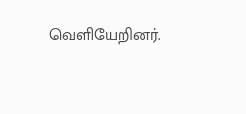வெளியேறினர்.